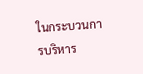ในกระบวนการบริหาร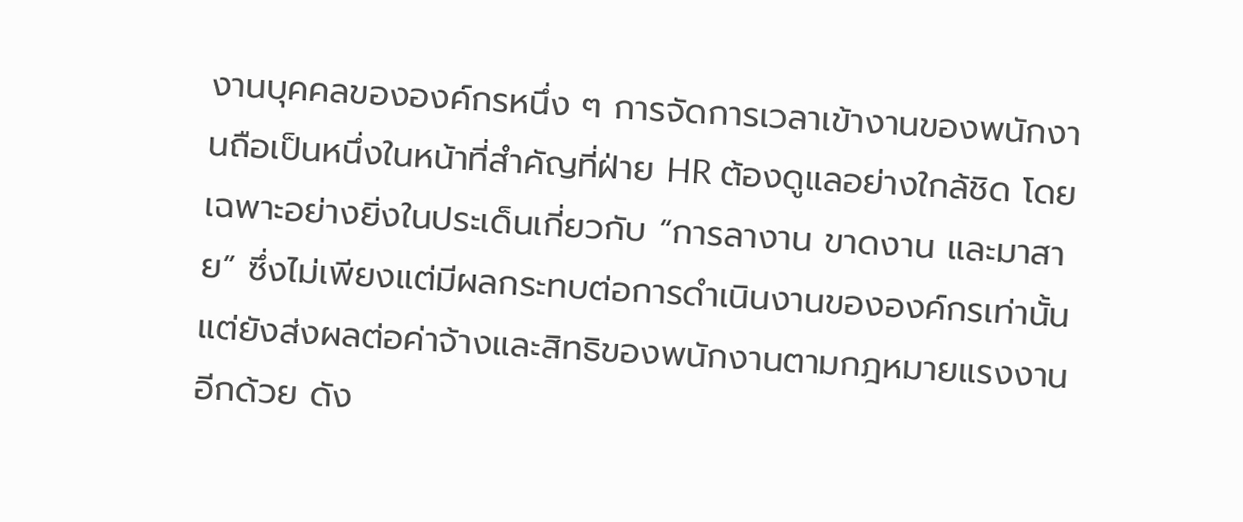งานบุคคลขององค์กรหนึ่ง ๆ การจัดการเวลาเข้างานของพนักงานถือเป็นหนึ่งในหน้าที่สำคัญที่ฝ่าย HR ต้องดูแลอย่างใกล้ชิด โดยเฉพาะอย่างยิ่งในประเด็นเกี่ยวกับ “การลางาน ขาดงาน และมาสาย” ซึ่งไม่เพียงแต่มีผลกระทบต่อการดำเนินงานขององค์กรเท่านั้น แต่ยังส่งผลต่อค่าจ้างและสิทธิของพนักงานตามกฎหมายแรงงานอีกด้วย ดัง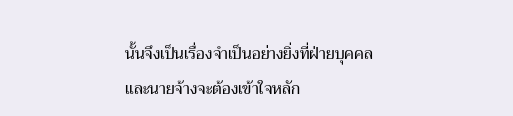นั้นจึงเป็นเรื่องจำเป็นอย่างยิ่งที่ฝ่ายบุคคลและนายจ้างจะต้องเข้าใจหลัก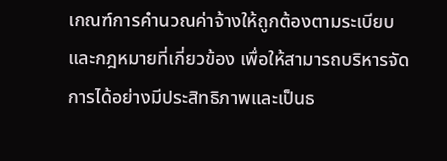เกณฑ์การคำนวณค่าจ้างให้ถูกต้องตามระเบียบและกฎหมายที่เกี่ยวข้อง เพื่อให้สามารถบริหารจัดการได้อย่างมีประสิทธิภาพและเป็นธ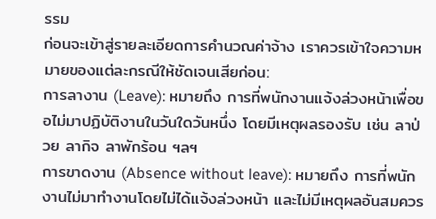รรม
ก่อนจะเข้าสู่รายละเอียดการคำนวณค่าจ้าง เราควรเข้าใจความหมายของแต่ละกรณีให้ชัดเจนเสียก่อน:
การลางาน (Leave): หมายถึง การที่พนักงานแจ้งล่วงหน้าเพื่อขอไม่มาปฏิบัติงานในวันใดวันหนึ่ง โดยมีเหตุผลรองรับ เช่น ลาป่วย ลากิจ ลาพักร้อน ฯลฯ
การขาดงาน (Absence without leave): หมายถึง การที่พนักงานไม่มาทำงานโดยไม่ได้แจ้งล่วงหน้า และไม่มีเหตุผลอันสมควร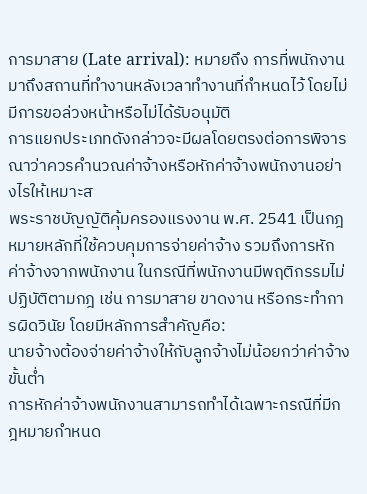การมาสาย (Late arrival): หมายถึง การที่พนักงานมาถึงสถานที่ทำงานหลังเวลาทำงานที่กำหนดไว้ โดยไม่มีการขอล่วงหน้าหรือไม่ได้รับอนุมัติ
การแยกประเภทดังกล่าวจะมีผลโดยตรงต่อการพิจารณาว่าควรคำนวณค่าจ้างหรือหักค่าจ้างพนักงานอย่างไรให้เหมาะส
พระราชบัญญัติคุ้มครองแรงงาน พ.ศ. 2541 เป็นกฎหมายหลักที่ใช้ควบคุมการจ่ายค่าจ้าง รวมถึงการหักค่าจ้างจากพนักงาน ในกรณีที่พนักงานมีพฤติกรรมไม่ปฏิบัติตามกฎ เช่น การมาสาย ขาดงาน หรือกระทำการผิดวินัย โดยมีหลักการสำคัญคือ:
นายจ้างต้องจ่ายค่าจ้างให้กับลูกจ้างไม่น้อยกว่าค่าจ้างขั้นต่ำ
การหักค่าจ้างพนักงานสามารถทำได้เฉพาะกรณีที่มีกฎหมายกำหนด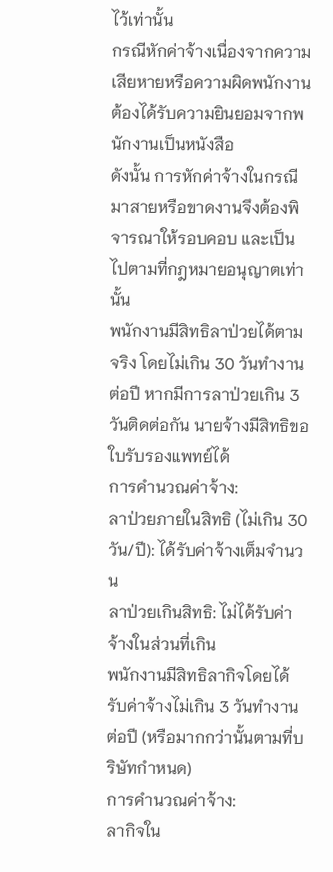ไว้เท่านั้น
กรณีหักค่าจ้างเนื่องจากความเสียหายหรือความผิดพนักงาน ต้องได้รับความยินยอมจากพนักงานเป็นหนังสือ
ดังนั้น การหักค่าจ้างในกรณีมาสายหรือขาดงานจึงต้องพิจารณาให้รอบคอบ และเป็นไปตามที่กฎหมายอนุญาตเท่านั้น
พนักงานมีสิทธิลาป่วยได้ตามจริง โดยไม่เกิน 30 วันทำงานต่อปี หากมีการลาป่วยเกิน 3 วันติดต่อกัน นายจ้างมีสิทธิขอใบรับรองแพทย์ได้
การคำนวณค่าจ้าง:
ลาป่วยภายในสิทธิ (ไม่เกิน 30 วัน/ปี): ได้รับค่าจ้างเต็มจำนวน
ลาป่วยเกินสิทธิ: ไม่ได้รับค่าจ้างในส่วนที่เกิน
พนักงานมีสิทธิลากิจโดยได้รับค่าจ้างไม่เกิน 3 วันทำงานต่อปี (หรือมากกว่านั้นตามที่บริษัทกำหนด)
การคำนวณค่าจ้าง:
ลากิจใน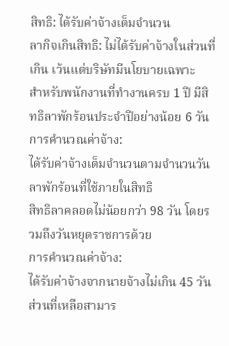สิทธิ: ได้รับค่าจ้างเต็มจำนวน
ลากิจเกินสิทธิ: ไม่ได้รับค่าจ้างในส่วนที่เกิน เว้นแต่บริษัทมีนโยบายเฉพาะ
สำหรับพนักงานที่ทำงานครบ 1 ปี มีสิทธิลาพักร้อนประจำปีอย่างน้อย 6 วัน
การคำนวณค่าจ้าง:
ได้รับค่าจ้างเต็มจำนวนตามจำนวนวันลาพักร้อนที่ใช้ภายในสิทธิ
สิทธิลาคลอดไม่น้อยกว่า 98 วัน โดยรวมถึงวันหยุดราชการด้วย
การคำนวณค่าจ้าง:
ได้รับค่าจ้างจากนายจ้างไม่เกิน 45 วัน
ส่วนที่เหลือสามาร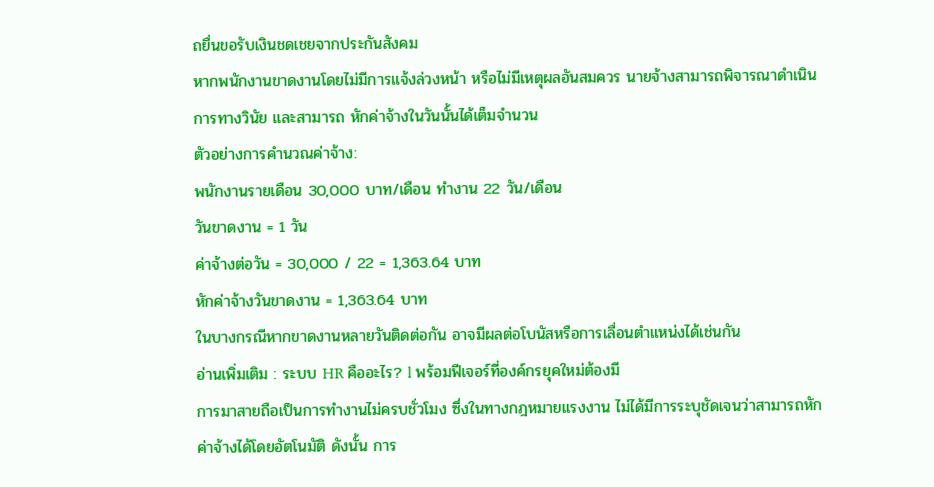ถยื่นขอรับเงินชดเชยจากประกันสังคม
หากพนักงานขาดงานโดยไม่มีการแจ้งล่วงหน้า หรือไม่มีเหตุผลอันสมควร นายจ้างสามารถพิจารณาดำเนินการทางวินัย และสามารถ หักค่าจ้างในวันนั้นได้เต็มจำนวน
ตัวอย่างการคำนวณค่าจ้าง:
พนักงานรายเดือน 30,000 บาท/เดือน ทำงาน 22 วัน/เดือน
วันขาดงาน = 1 วัน
ค่าจ้างต่อวัน = 30,000 / 22 = 1,363.64 บาท
หักค่าจ้างวันขาดงาน = 1,363.64 บาท
ในบางกรณีหากขาดงานหลายวันติดต่อกัน อาจมีผลต่อโบนัสหรือการเลื่อนตำแหน่งได้เช่นกัน
อ่านเพิ่มเติม : ระบบ HR คืออะไร? l พร้อมฟีเจอร์ที่องค์กรยุคใหม่ต้องมี
การมาสายถือเป็นการทำงานไม่ครบชั่วโมง ซึ่งในทางกฎหมายแรงงาน ไม่ได้มีการระบุชัดเจนว่าสามารถหักค่าจ้างได้โดยอัตโนมัติ ดังนั้น การ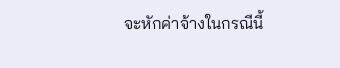จะหักค่าจ้างในกรณีนี้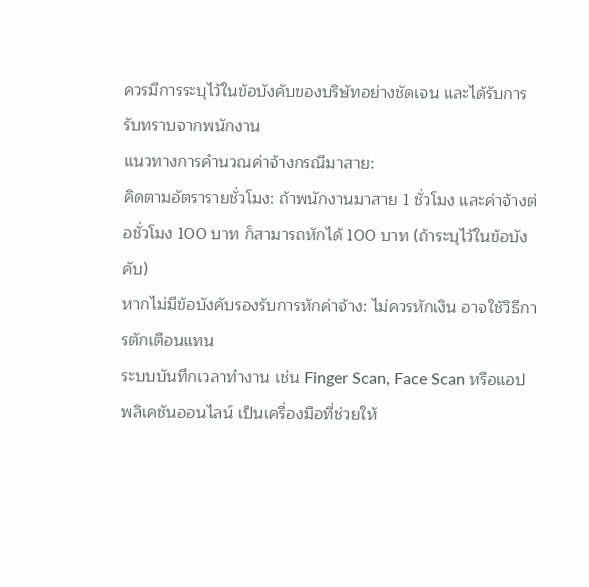ควรมีการระบุไว้ในข้อบังคับของบริษัทอย่างชัดเจน และได้รับการรับทราบจากพนักงาน
แนวทางการคำนวณค่าจ้างกรณีมาสาย:
คิดตามอัตรารายชั่วโมง: ถ้าพนักงานมาสาย 1 ชั่วโมง และค่าจ้างต่อชั่วโมง 100 บาท ก็สามารถหักได้ 100 บาท (ถ้าระบุไว้ในข้อบังคับ)
หากไม่มีข้อบังคับรองรับการหักค่าจ้าง: ไม่ควรหักเงิน อาจใช้วิธีการตักเตือนแทน
ระบบบันทึกเวลาทำงาน เช่น Finger Scan, Face Scan หรือแอปพลิเคชันออนไลน์ เป็นเครื่องมือที่ช่วยให้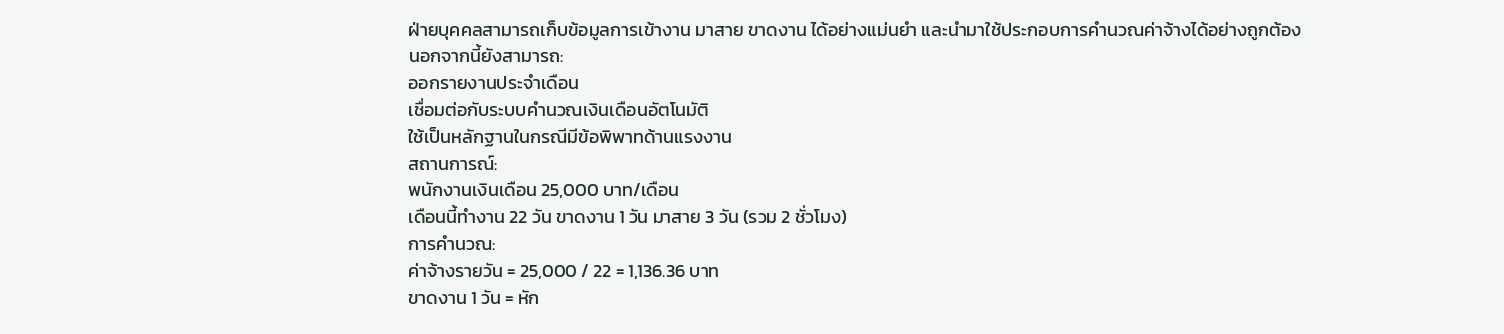ฝ่ายบุคคลสามารถเก็บข้อมูลการเข้างาน มาสาย ขาดงาน ได้อย่างแม่นยำ และนำมาใช้ประกอบการคำนวณค่าจ้างได้อย่างถูกต้อง
นอกจากนี้ยังสามารถ:
ออกรายงานประจำเดือน
เชื่อมต่อกับระบบคำนวณเงินเดือนอัตโนมัติ
ใช้เป็นหลักฐานในกรณีมีข้อพิพาทด้านแรงงาน
สถานการณ์:
พนักงานเงินเดือน 25,000 บาท/เดือน
เดือนนี้ทำงาน 22 วัน ขาดงาน 1 วัน มาสาย 3 วัน (รวม 2 ชั่วโมง)
การคำนวณ:
ค่าจ้างรายวัน = 25,000 / 22 = 1,136.36 บาท
ขาดงาน 1 วัน = หัก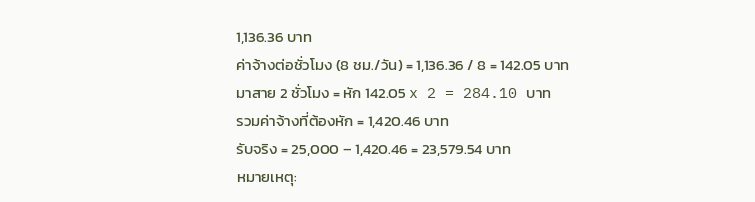1,136.36 บาท
ค่าจ้างต่อชั่วโมง (8 ชม./วัน) = 1,136.36 / 8 = 142.05 บาท
มาสาย 2 ชั่วโมง = หัก 142.05 x 2 = 284.10 บาท
รวมค่าจ้างที่ต้องหัก = 1,420.46 บาท
รับจริง = 25,000 – 1,420.46 = 23,579.54 บาท
หมายเหตุ: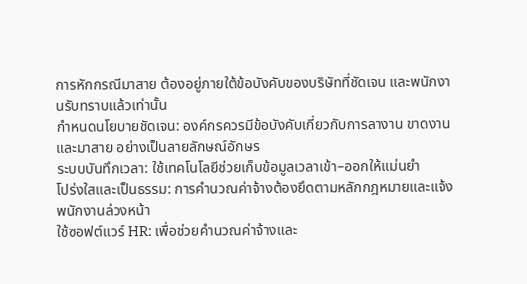การหักกรณีมาสาย ต้องอยู่ภายใต้ข้อบังคับของบริษัทที่ชัดเจน และพนักงานรับทราบแล้วเท่านั้น
กำหนดนโยบายชัดเจน: องค์กรควรมีข้อบังคับเกี่ยวกับการลางาน ขาดงาน และมาสาย อย่างเป็นลายลักษณ์อักษร
ระบบบันทึกเวลา: ใช้เทคโนโลยีช่วยเก็บข้อมูลเวลาเข้า–ออกให้แม่นยำ
โปร่งใสและเป็นธรรม: การคำนวณค่าจ้างต้องยึดตามหลักกฎหมายและแจ้งพนักงานล่วงหน้า
ใช้ซอฟต์แวร์ HR: เพื่อช่วยคำนวณค่าจ้างและ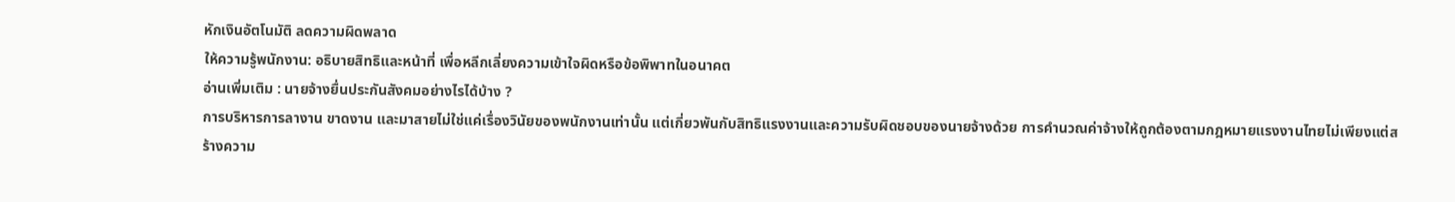หักเงินอัตโนมัติ ลดความผิดพลาด
ให้ความรู้พนักงาน: อธิบายสิทธิและหน้าที่ เพื่อหลีกเลี่ยงความเข้าใจผิดหรือข้อพิพาทในอนาคต
อ่านเพิ่มเติม : นายจ้างยื่นประกันสังคมอย่างไรได้บ้าง ?
การบริหารการลางาน ขาดงาน และมาสายไม่ใช่แค่เรื่องวินัยของพนักงานเท่านั้น แต่เกี่ยวพันกับสิทธิแรงงานและความรับผิดชอบของนายจ้างด้วย การคำนวณค่าจ้างให้ถูกต้องตามกฎหมายแรงงานไทยไม่เพียงแต่สร้างความ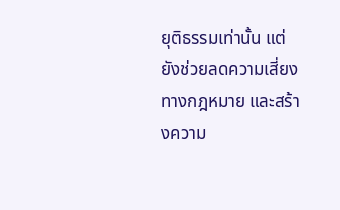ยุติธรรมเท่านั้น แต่ยังช่วยลดความเสี่ยงทางกฎหมาย และสร้างความ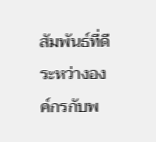สัมพันธ์ที่ดีระหว่างองค์กรกับพ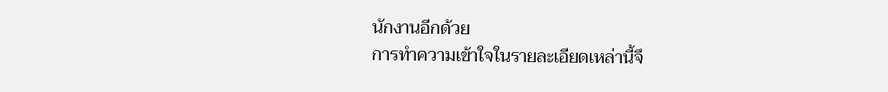นักงานอีกด้วย
การทำความเข้าใจในรายละเอียดเหล่านี้จึ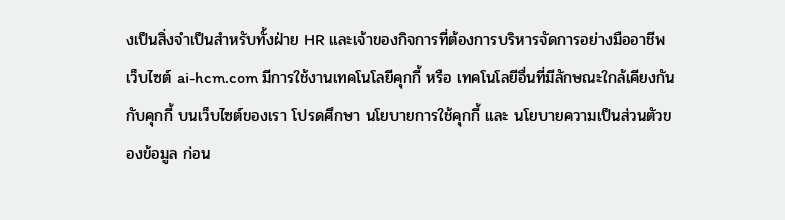งเป็นสิ่งจำเป็นสำหรับทั้งฝ่าย HR และเจ้าของกิจการที่ต้องการบริหารจัดการอย่างมืออาชีพ
เว็บไซต์ ai-hcm.com มีการใช้งานเทคโนโลยีคุกกี้ หรือ เทคโนโลยีอื่นที่มีลักษณะใกล้เคียงกันกับคุกกี้ บนเว็บไซต์ของเรา โปรดศึกษา นโยบายการใช้คุกกี้ และ นโยบายความเป็นส่วนตัวของข้อมูล ก่อน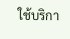ใช้บริกา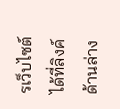รเว็บไซต์ ได้ที่ลิงค์ด้านล่าง